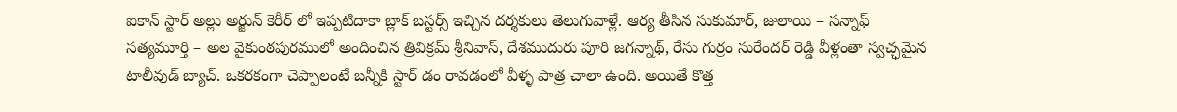ఐకాన్ స్టార్ అల్లు అర్జున్ కెరీర్ లో ఇప్పటిదాకా బ్లాక్ బస్టర్స్ ఇచ్చిన దర్శకులు తెలుగువాళ్లే. ఆర్య తీసిన సుకుమార్, జులాయి – సన్నాఫ్ సత్యమూర్తి – అల వైకుంఠపురములో అందించిన త్రివిక్రమ్ శ్రీనివాస్, దేశముదురు పూరి జగన్నాథ్, రేసు గుర్రం సురేందర్ రెడ్డి వీళ్లంతా స్వచ్ఛమైన టాలీవుడ్ బ్యాచ్. ఒకరకంగా చెప్పాలంటే బన్నీకి స్టార్ డం రావడంలో వీళ్ళ పాత్ర చాలా ఉంది. అయితే కొత్త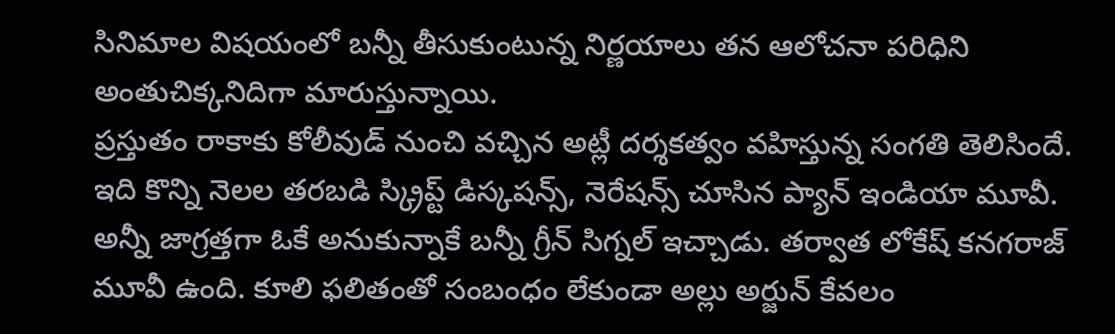సినిమాల విషయంలో బన్నీ తీసుకుంటున్న నిర్ణయాలు తన ఆలోచనా పరిధిని అంతుచిక్కనిదిగా మారుస్తున్నాయి.
ప్రస్తుతం రాకాకు కోలీవుడ్ నుంచి వచ్చిన అట్లీ దర్శకత్వం వహిస్తున్న సంగతి తెలిసిందే. ఇది కొన్ని నెలల తరబడి స్క్రిప్ట్ డిస్కషన్స్, నెరేషన్స్ చూసిన ప్యాన్ ఇండియా మూవీ. అన్నీ జాగ్రత్తగా ఓకే అనుకున్నాకే బన్నీ గ్రీన్ సిగ్నల్ ఇచ్చాడు. తర్వాత లోకేష్ కనగరాజ్ మూవీ ఉంది. కూలి ఫలితంతో సంబంధం లేకుండా అల్లు అర్జున్ కేవలం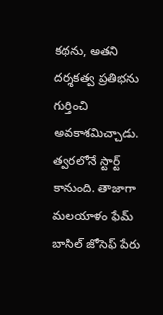కథను, అతని దర్శకత్వ ప్రతిభను గుర్తించి అవకాశమిచ్చాడు. త్వరలోనే స్టార్ట్ కానుంది. తాజాగా మలయాళం ఫేమ్ బాసిల్ జోసెఫ్ పేరు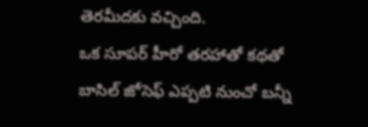తెరమీదకు వచ్చింది.
ఒక సూపర్ హీరో తరహాతో కథతో బాసిల్ జోసెఫ్ ఎప్పటి నుంచో బన్నీ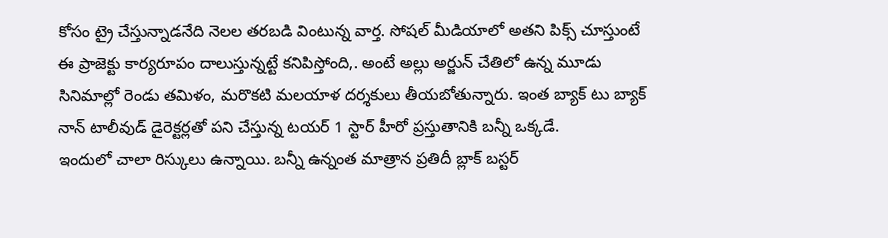కోసం ట్రై చేస్తున్నాడనేది నెలల తరబడి వింటున్న వార్త. సోషల్ మీడియాలో అతని పిక్స్ చూస్తుంటే ఈ ప్రాజెక్టు కార్యరూపం దాలుస్తున్నట్టే కనిపిస్తోంది,. అంటే అల్లు అర్జున్ చేతిలో ఉన్న మూడు సినిమాల్లో రెండు తమిళం, మరొకటి మలయాళ దర్శకులు తీయబోతున్నారు. ఇంత బ్యాక్ టు బ్యాక్ నాన్ టాలీవుడ్ డైరెక్టర్లతో పని చేస్తున్న టయర్ 1 స్టార్ హీరో ప్రస్తుతానికి బన్నీ ఒక్కడే.
ఇందులో చాలా రిస్కులు ఉన్నాయి. బన్నీ ఉన్నంత మాత్రాన ప్రతిదీ బ్లాక్ బస్టర్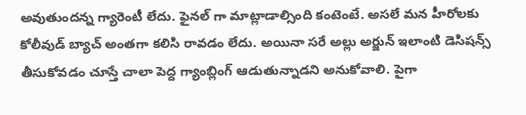అవుతుందన్న గ్యారెంటీ లేదు. ఫైనల్ గా మాట్లాడాల్సింది కంటెంటే. అసలే మన హీరోలకు కోలీవుడ్ బ్యాచ్ అంతగా కలిసి రావడం లేదు. అయినా సరే అల్లు అర్జున్ ఇలాంటి డెసిషన్స్ తీసుకోవడం చూస్తే చాలా పెద్ద గ్యాంబ్లింగ్ ఆడుతున్నాడని అనుకోవాలి. పైగా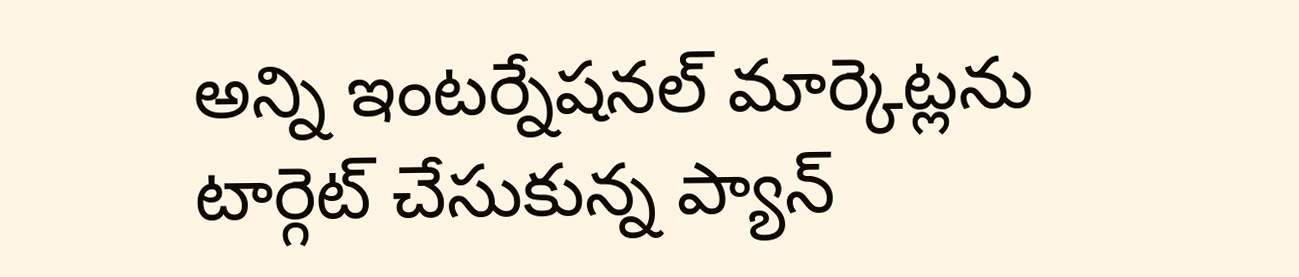అన్ని ఇంటర్నేషనల్ మార్కెట్లను టార్గెట్ చేసుకున్న ప్యాన్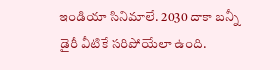ఇండియా సినిమాలే. 2030 దాకా బన్నీ డైరీ వీటికే సరిపోయేలా ఉంది.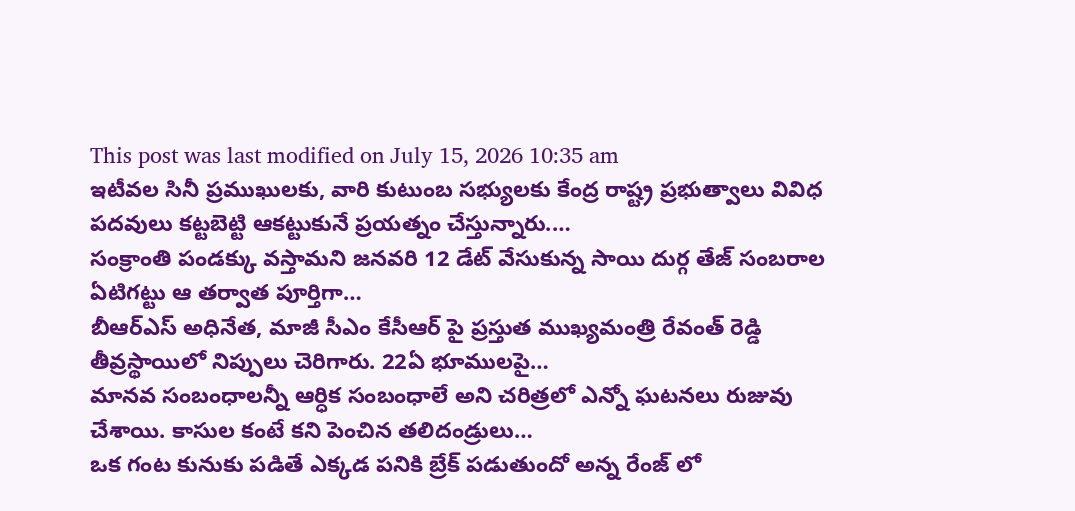This post was last modified on July 15, 2026 10:35 am
ఇటీవల సినీ ప్రముఖులకు, వారి కుటుంబ సభ్యులకు కేంద్ర రాష్ట్ర ప్రభుత్వాలు వివిధ పదవులు కట్టబెట్టి ఆకట్టుకునే ప్రయత్నం చేస్తున్నారు.…
సంక్రాంతి పండక్కు వస్తామని జనవరి 12 డేట్ వేసుకున్న సాయి దుర్గ తేజ్ సంబరాల ఏటిగట్టు ఆ తర్వాత పూర్తిగా…
బీఆర్ఎస్ అధినేత, మాజీ సీఎం కేసీఆర్ పై ప్రస్తుత ముఖ్యమంత్రి రేవంత్ రెడ్డి తీవ్రస్థాయిలో నిప్పులు చెరిగారు. 22ఏ భూములపై…
మానవ సంబంధాలన్నీ ఆర్ధిక సంబంధాలే అని చరిత్రలో ఎన్నో ఘటనలు రుజువు చేశాయి. కాసుల కంటే కని పెంచిన తలిదండ్రులు…
ఒక గంట కునుకు పడితే ఎక్కడ పనికి బ్రేక్ పడుతుందో అన్న రేంజ్ లో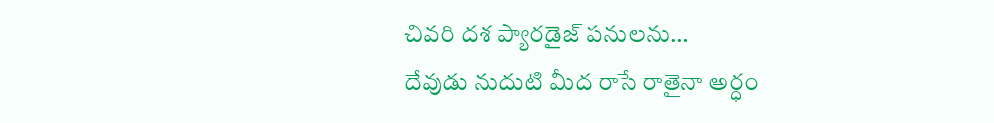చివరి దశ ప్యారడైజ్ పనులను…
దేవుడు నుదుటి మీద రాసే రాతైనా అర్ధం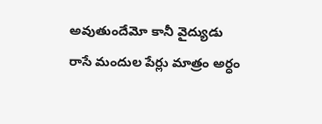అవుతుందేమో కానీ వైద్యుడు రాసే మందుల పేర్లు మాత్రం అర్ధం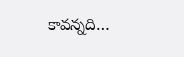కావన్నది…